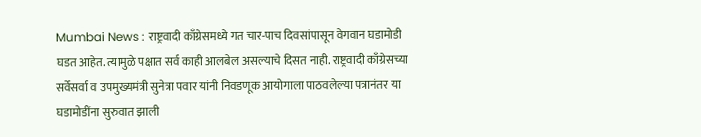Mumbai News : राष्ट्रवादी काँग्रेसमध्ये गत चार-पाच दिवसांपासून वेगवान घडामोडी घडत आहेत. त्यामुळे पक्षात सर्व काही आलबेल असल्याचे दिसत नाही. राष्ट्रवादी काँग्रेसच्या सर्वेसर्वा व उपमुख्यमंत्री सुनेत्रा पवार यांनी निवडणूक आयोगाला पाठवलेल्या पत्रानंतर या घडामोडींना सुरुवात झाली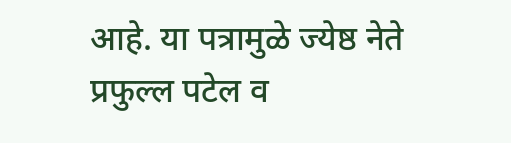आहे. या पत्रामुळे ज्येष्ठ नेते प्रफुल्ल पटेल व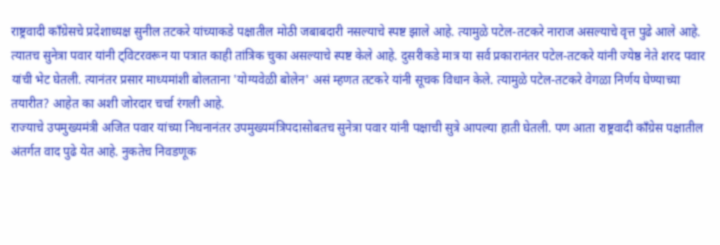राष्ट्रवादी काँग्रेसचे प्रदेशाध्यक्ष सुनील तटकरे यांच्याकडे पक्षातील मोठी जबाबदारी नसल्याचे स्पष्ट झाले आहे. त्यामुळे पटेल-तटकरे नाराज असल्याचे वृत्त पुढे आले आहे.
त्यातच सुनेत्रा पवार यांनी ट्विटरवरून या पत्रात काही तांत्रिक चुका असल्याचे स्पष्ट केले आहे. दुसरीकडे मात्र या सर्व प्रकारानंतर पटेल-तटकरे यांनी ज्येष्ठ नेते शरद पवार यांची भेट घेतली. त्यानंतर प्रसार माध्यमांशी बोलताना 'योग्यवेळी बोलेन' असं म्हणत तटकरे यांनी सूचक विधान केले. त्यामुळे पटेल-तटकरे वेगळा निर्णय घेण्याच्या तयारीत? आहेत का अशी जोरदार चर्चा रंगली आहे.
राज्याचे उपमुख्यमंत्री अजित पवार यांच्या निधनानंतर उपमुख्यमंत्रिपदासोबतच सुनेत्रा पवार यांनी पक्षाची सुत्रे आपल्या हाती घेतली. पण आता राष्ट्रवादी काँग्रेस पक्षातील अंतर्गत वाद पुढे येत आहे. नुकतेच निवडणूक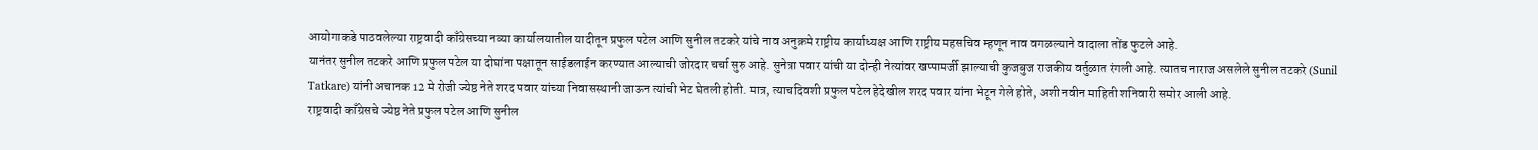आयोगाकडे पाठवलेल्या राष्ट्रवादी काँग्रेसच्या नव्या कार्यालयातील यादीतून प्रफुल पटेल आणि सुनील तटकरे यांचे नाव अनुक्रमे राष्ट्रीय कार्याध्यक्ष आणि राष्ट्रीय महसचिव म्हणून नाव वगळल्याने वादाला तोंड फुटले आहे.
यानंतर सुनील तटकरे आणि प्रफुल पटेल या दोघांना पक्षातून साईडलाईन करण्यात आल्याची जोरदार चर्चा सुरु आहे. सुनेत्रा पवार यांची या दोन्ही नेत्यांवर खप्पामर्जी झाल्याची कुजबुज राजकीय वर्तुळात रंगली आहे. त्यातच नाराज असलेले सुनील तटकरे (Sunil Tatkare) यांनी अचानक 12 मे रोजी ज्येष्ठ नेते शरद पवार यांच्या निवासस्थानी जाऊन त्यांची भेट घेतली होती. मात्र, त्याचदिवशी प्रफुल पटेल हेदेखील शरद पवार यांना भेटून गेले होते, अशी नवीन माहिती शनिवारी समोर आली आहे.
राष्ट्रवादी काँग्रेसचे ज्येष्ठ नेते प्रफुल पटेल आणि सुनील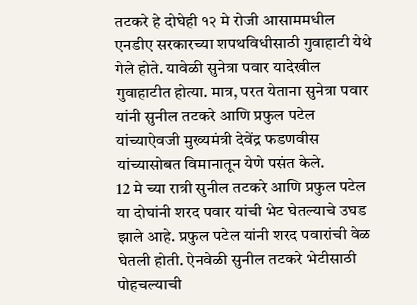तटकरे हे दोघेही १२ मे रोजी आसाममधील एनडीए सरकारच्या शपथविधीसाठी गुवाहाटी येथे गेले होते. यावेळी सुनेत्रा पवार यादेखील गुवाहाटीत होत्या. मात्र, परत येताना सुनेत्रा पवार यांनी सुनील तटकरे आणि प्रफुल पटेल यांच्याऐवजी मुख्यमंत्री देवेंद्र फडणवीस यांच्यासोबत विमानातून येणे पसंत केले.
12 मे च्या रात्री सुनील तटकरे आणि प्रफुल पटेल या दोघांनी शरद पवार यांची भेट घेतल्याचे उघड झाले आहे. प्रफुल पटेल यांनी शरद पवारांची वेळ घेतली होती. ऐनवेळी सुनील तटकरे भेटीसाठी पोहचल्याची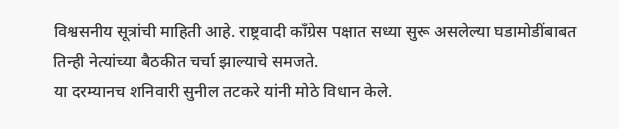विश्वसनीय सूत्रांची माहिती आहे. राष्ट्रवादी काँग्रेस पक्षात सध्या सुरू असलेल्या घडामोडींबाबत तिन्ही नेत्यांच्या बैठकीत चर्चा झाल्याचे समजते.
या दरम्यानच शनिवारी सुनील तटकरे यांनी मोठे विधान केले.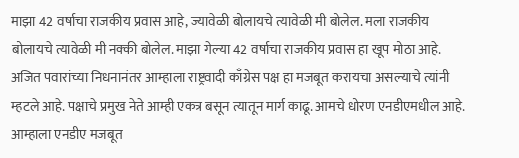माझा 42 वर्षाचा राजकीय प्रवास आहे, ज्यावेळी बोलायचे त्यावेळी मी बोलेल. मला राजकीय बोलायचे त्यावेळी मी नक्की बोलेल. माझा गेल्या 42 वर्षाचा राजकीय प्रवास हा खूप मोठा आहे. अजित पवारांच्या निधनानंतर आम्हाला राष्ट्रवादी काँग्रेस पक्ष हा मजबूत करायचा असल्याचे त्यांनी म्हटले आहे. पक्षाचे प्रमुख नेते आम्ही एकत्र बसून त्यातून मार्ग काढू. आमचे धोरण एनडीएमधील आहे. आम्हाला एनडीए मजबूत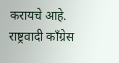करायचे आहे. राष्ट्रवादी काँग्रेस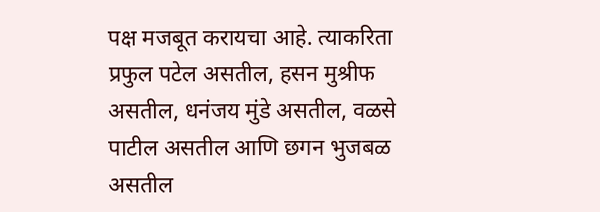पक्ष मजबूत करायचा आहे. त्याकरिता प्रफुल पटेल असतील, हसन मुश्रीफ असतील, धनंजय मुंडे असतील, वळसे पाटील असतील आणि छगन भुजबळ असतील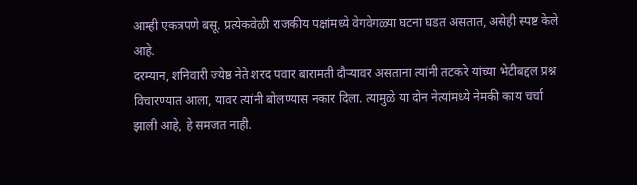आम्ही एकत्रपणे बसू. प्रत्येकवेळी राजकीय पक्षांमध्ये वेगवेगळ्या घटना घडत असतात, असेही स्पष्ट केले आहे.
दरम्यान, शनिवारी ज्येष्ठ नेते शरद पवार बारामती दौऱ्यावर असताना त्यांनी तटकरे यांच्या भेटीबद्दल प्रश्न विचारण्यात आला, यावर त्यांनी बोलण्यास नकार दिला. त्यामुळे या दोन नेत्यांमध्ये नेमकी काय चर्चा झाली आहे, हे समजत नाही.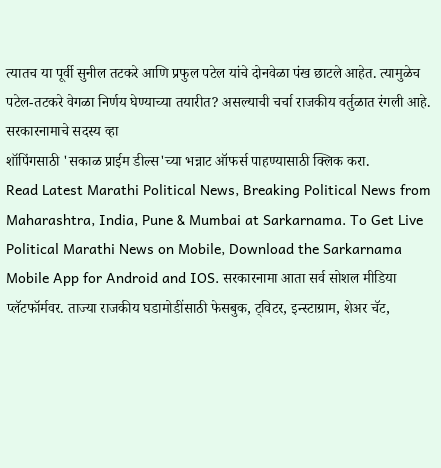त्यातच या पूर्वी सुनील तटकरे आणि प्रफुल पटेल यांचे दोनवेळा पंख छाटले आहेत. त्यामुळेच पटेल-तटकरे वेगळा निर्णय घेण्याच्या तयारीत? असल्याची चर्चा राजकीय वर्तुळात रंगली आहे.
सरकारनामाचे सदस्य व्हा
शॉपिंगसाठी 'सकाळ प्राईम डील्स'च्या भन्नाट ऑफर्स पाहण्यासाठी क्लिक करा.
Read Latest Marathi Political News, Breaking Political News from Maharashtra, India, Pune & Mumbai at Sarkarnama. To Get Live Political Marathi News on Mobile, Download the Sarkarnama Mobile App for Android and IOS. सरकारनामा आता सर्व सोशल मीडिया प्लॅटफॉर्मवर. ताज्या राजकीय घडामोडींसाठी फेसबुक, ट्विटर, इन्स्टाग्राम, शेअर चॅट,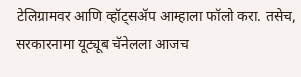टेलिग्रामवर आणि व्हॉट्सॲप आम्हाला फॉलो करा. तसेच, सरकारनामा यूट्यूब चॅनेलला आजच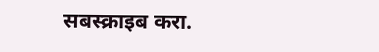सबस्क्राइब करा.